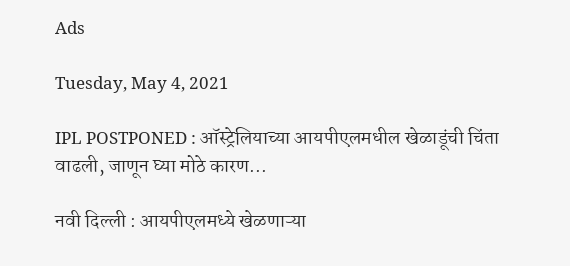Ads

Tuesday, May 4, 2021

IPL POSTPONED : ऑस्ट्रेलियाच्या आयपीएलमधील खेळाडूंची चिंता वाढली, जाणून घ्या मोठे कारण...

नवी दिल्ली : आयपीएलमध्ये खेळणाऱ्या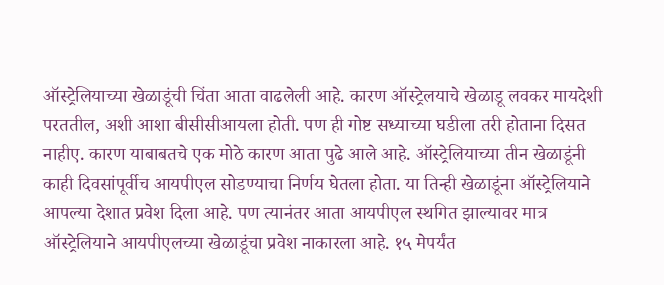ऑस्ट्रेलियाच्या खेळाडूंची चिंता आता वाढलेली आहे. कारण ऑस्ट्रेलयाचे खेळाडू लवकर मायदेशी परततील, अशी आशा बीसीसीआयला होती. पण ही गोष्ट सध्याच्या घडीला तरी होताना दिसत नाहीए. कारण याबाबतचे एक मोठे कारण आता पुढे आले आहे. ऑस्ट्रेलियाच्या तीन खेळाडूंनी काही दिवसांपूर्वीच आयपीएल सोडण्याचा निर्णय घेतला होता. या तिन्ही खेळाडूंना ऑस्ट्रेलियाने आपल्या देशात प्रवेश दिला आहे. पण त्यानंतर आता आयपीएल स्थगित झाल्यावर मात्र ऑस्ट्रेलियाने आयपीएलच्या खेळाडूंचा प्रवेश नाकारला आहे. १५ मेपर्यंत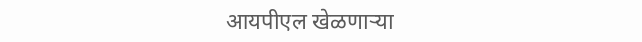आयपीएल खेळणाऱ्या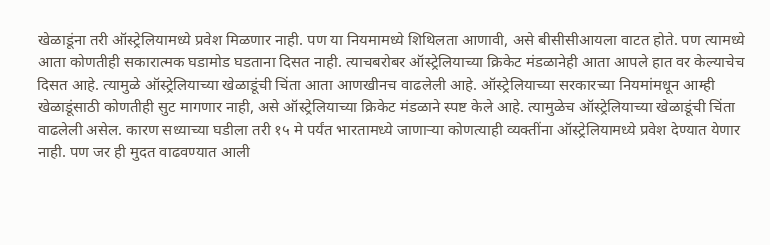खेळाडूंना तरी ऑस्ट्रेलियामध्ये प्रवेश मिळणार नाही. पण या नियमामध्ये शिथिलता आणावी, असे बीसीसीआयला वाटत होते. पण त्यामध्ये आता कोणतीही सकारात्मक घडामोड घडताना दिसत नाही. त्याचबरोबर ऑस्ट्रेलियाच्या क्रिकेट मंडळानेही आता आपले हात वर केल्याचेच दिसत आहे. त्यामुळे ऑस्ट्रेलियाच्या खेळाडूंची चिंता आता आणखीनच वाढलेली आहे. ऑस्ट्रेलियाच्या सरकारच्या नियमांमधून आम्ही खेळाडूंसाठी कोणतीही सुट मागणार नाही, असे ऑस्ट्रेलियाच्या क्रिकेट मंडळाने स्पष्ट केले आहे. त्यामुळेच ऑस्ट्रेलियाच्या खेळाडूंची चिंता वाढलेली असेल. कारण सध्याच्या घडीला तरी १५ मे पर्यंत भारतामध्ये जाणाऱ्या कोणत्याही व्यक्तींना ऑस्ट्रेलियामध्ये प्रवेश देण्यात येणार नाही. पण जर ही मुदत वाढवण्यात आली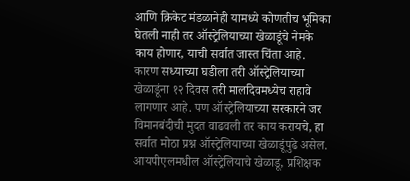आणि क्रिकेट मंडळानेही यामध्ये कोणतीच भूमिका घेतली नाही तर ऑस्ट्रेलियाच्या खेळाडूंचे नेमके काय होणार, याची सर्वात जास्त चिंता आहे. कारण सध्याच्या घडीला तरी ऑस्ट्रेलियाच्या खेळाडूंना १२ दिवस तरी मालदिवमध्येच राहावे लागणार आहे. पण ऑस्ट्रेलियाच्या सरकारने जर विमानबंदीची मुदत वाढवली तर काय करायचे, हा सर्वात मोठा प्रश्न ऑस्ट्रेलियाच्या खेळाडूंपुढे असेल. आयपीएलमधील ऑस्ट्रेलियाचे खेळाडू, प्रशिक्षक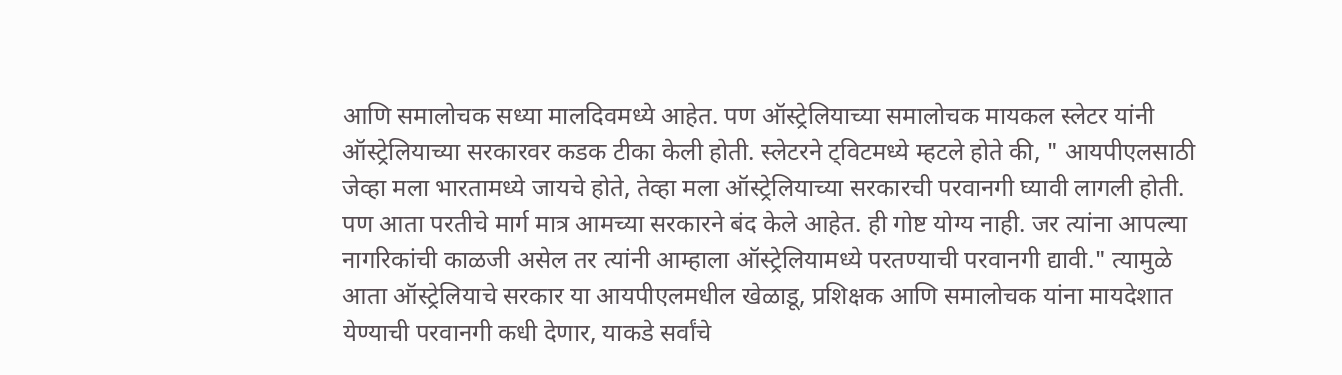आणि समालोचक सध्या मालदिवमध्ये आहेत. पण ऑस्ट्रेलियाच्या समालोचक मायकल स्लेटर यांनी ऑस्ट्रेलियाच्या सरकारवर कडक टीका केली होती. स्लेटरने ट्विटमध्ये म्हटले होते की, " आयपीएलसाठी जेव्हा मला भारतामध्ये जायचे होते, तेव्हा मला ऑस्ट्रेलियाच्या सरकारची परवानगी घ्यावी लागली होती. पण आता परतीचे मार्ग मात्र आमच्या सरकारने बंद केले आहेत. ही गोष्ट योग्य नाही. जर त्यांना आपल्या नागरिकांची काळजी असेल तर त्यांनी आम्हाला ऑस्ट्रेलियामध्ये परतण्याची परवानगी द्यावी." त्यामुळे आता ऑस्ट्रेलियाचे सरकार या आयपीएलमधील खेळाडू, प्रशिक्षक आणि समालोचक यांना मायदेशात येण्याची परवानगी कधी देणार, याकडे सर्वांचे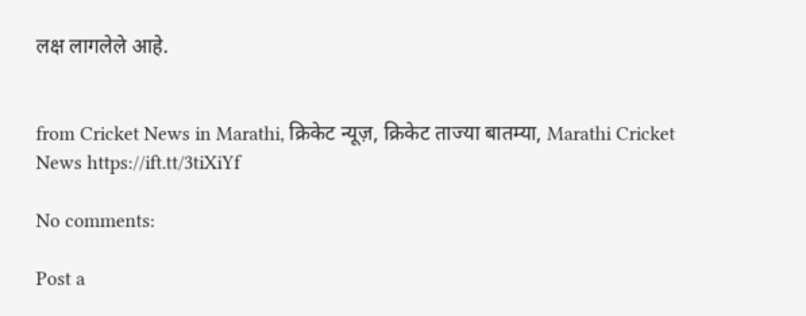लक्ष लागलेले आहे.


from Cricket News in Marathi, क्रिकेट न्यूज़, क्रिकेट ताज्या बातम्या, Marathi Cricket News https://ift.tt/3tiXiYf

No comments:

Post a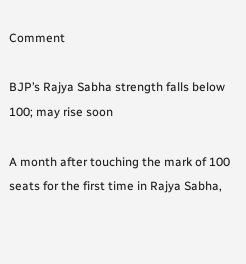Comment

BJP’s Rajya Sabha strength falls below 100; may rise soon

A month after touching the mark of 100 seats for the first time in Rajya Sabha,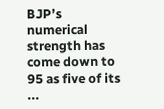BJP’s numerical strength has come down to 95 as five of its ...